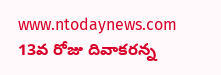www.ntodaynews.com
13వ రోజు దివాకరన్న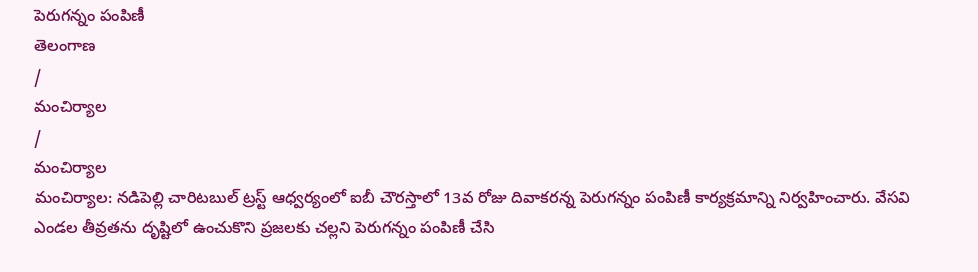పెరుగన్నం పంపిణీ
తెలంగాణ
/
మంచిర్యాల
/
మంచిర్యాల
మంచిర్యాల: నడిపెల్లి చారిటబుల్ ట్రస్ట్ ఆధ్వర్యంలో ఐబీ చౌరస్తాలో 13వ రోజు దివాకరన్న పెరుగన్నం పంపిణీ కార్యక్రమాన్ని నిర్వహించారు. వేసవి ఎండల తీవ్రతను దృష్టిలో ఉంచుకొని ప్రజలకు చల్లని పెరుగన్నం పంపిణీ చేసి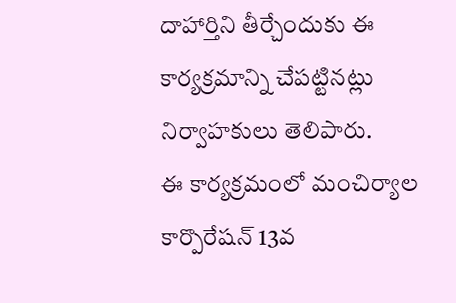దాహార్తిని తీర్చేందుకు ఈ కార్యక్రమాన్ని చేపట్టినట్లు నిర్వాహకులు తెలిపారు.
ఈ కార్యక్రమంలో మంచిర్యాల కార్పొరేషన్ 13వ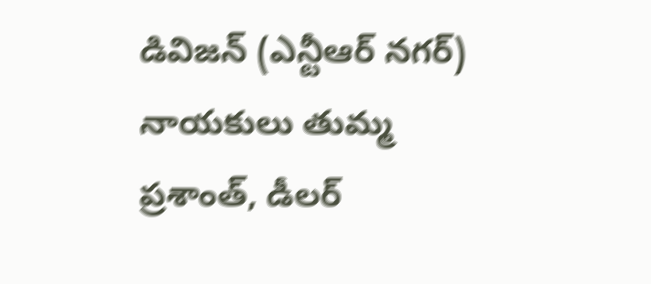డివిజన్ (ఎన్టీఆర్ నగర్) నాయకులు తుమ్మ ప్రశాంత్, డీలర్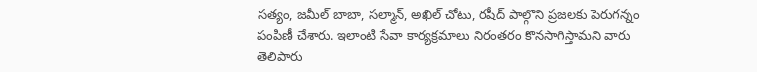సత్యం, జమీల్ బాబా, సల్మాన్, అఖిల్ చోటు, రషీద్ పాల్గొని ప్రజలకు పెరుగన్నం పంపిణీ చేశారు. ఇలాంటి సేవా కార్యక్రమాలు నిరంతరం కొనసాగిస్తామని వారు తెలిపారు